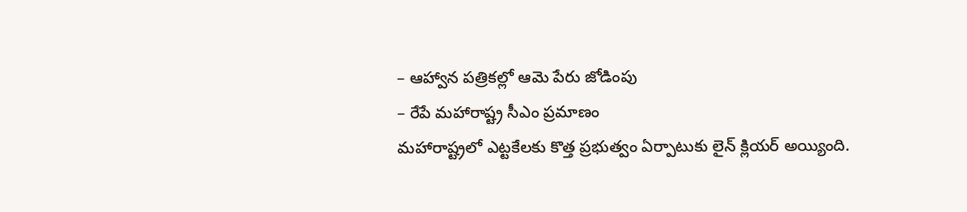– ఆహ్వాన పత్రికల్లో ఆమె పేరు జోడింపు
– రేపే మహారాష్ట్ర సీఎం ప్రమాణం
మహారాష్ట్రలో ఎట్టకేలకు కొత్త ప్రభుత్వం ఏర్పాటుకు లైన్ క్లియర్ అయ్యింది.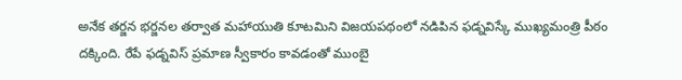అనేక తర్జన భర్జనల తర్వాత మహాయుతి కూటమిని విజయపథంలో నడిపిన ఫడ్నవిస్కే ముఖ్యమంత్రి పీఠం దక్కింది. రేపే ఫడ్నవిస్ ప్రమాణ స్వీకారం కావడంతో ముంబై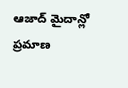ఆజాద్ మైదాన్లో ప్రమాణ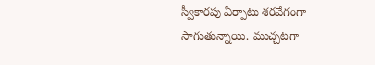స్వీకారపు ఏర్పాటు శరవేగంగా సాగుతున్నాయి. ముచ్చటగా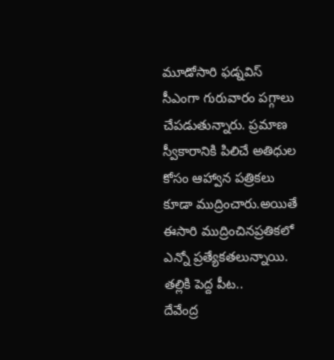మూడోసారి ఫడ్నవిస్ సీఎంగా గురువారం పగ్గాలు చేపడుతున్నారు. ప్రమాణ స్వీకారానికి పిలిచే అతిధుల కోసం ఆహ్వాన పత్రికలు కూడా ముద్రించారు.అయితే ఈసారి ముద్రించినప్రతికలో ఎన్నో ప్రత్యేకతలున్నాయి.
తల్లికి పెద్ద పీట..
దేవేంద్ర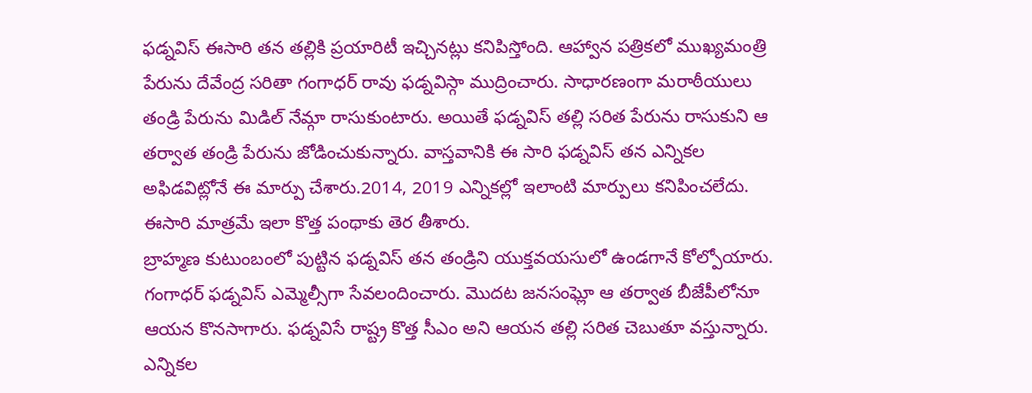ఫడ్నవిస్ ఈసారి తన తల్లికి ప్రయారిటీ ఇచ్చినట్లు కనిపిస్తోంది. ఆహ్వాన పత్రికలో ముఖ్యమంత్రి పేరును దేవేంద్ర సరితా గంగాధర్ రావు ఫడ్నవిస్గా ముద్రించారు. సాధారణంగా మరాఠీయులు తండ్రి పేరును మిడిల్ నేమ్గా రాసుకుంటారు. అయితే ఫడ్నవిస్ తల్లి సరిత పేరును రాసుకుని ఆ తర్వాత తండ్రి పేరును జోడించుకున్నారు. వాస్తవానికి ఈ సారి ఫడ్నవిస్ తన ఎన్నికల అఫిడవిట్లోనే ఈ మార్పు చేశారు.2014, 2019 ఎన్నికల్లో ఇలాంటి మార్పులు కనిపించలేదు. ఈసారి మాత్రమే ఇలా కొత్త పంథాకు తెర తీశారు.
బ్రాహ్మణ కుటుంబంలో పుట్టిన ఫడ్నవిస్ తన తండ్రిని యుక్తవయసులో ఉండగానే కోల్పోయారు. గంగాధర్ ఫడ్నవిస్ ఎమ్మెల్సీగా సేవలందించారు. మొదట జనసంఘ్లో ఆ తర్వాత బీజేపీలోనూ ఆయన కొనసాగారు. ఫడ్నవిసే రాష్ట్ర కొత్త సీఎం అని ఆయన తల్లి సరిత చెబుతూ వస్తున్నారు. ఎన్నికల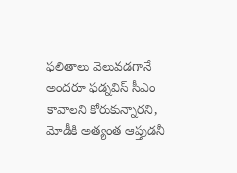ఫలితాలు వెలువడగానే అందరూ ఫడ్నవిస్ సీఎం కావాలని కోరుకున్నారని, మోడీకి అత్యంత ఆప్తుడనీ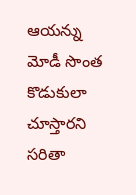ఆయన్ను మోడీ సొంత కొడుకులా చూస్తారని సరితా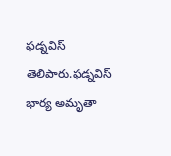ఫడ్నవిస్ తెలిపారు.ఫడ్నవిస్ భార్య అమృతా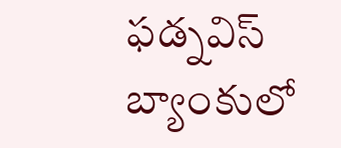ఫడ్నవిస్ బ్యాంకులో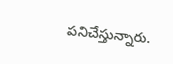పనిచేస్తున్నారు.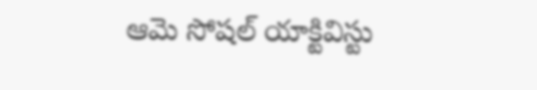ఆమె సోషల్ యాక్టివిస్టు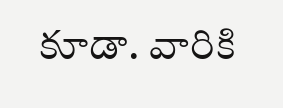కూడా. వారికి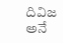దివిజ అనే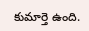కుమార్తె ఉంది.